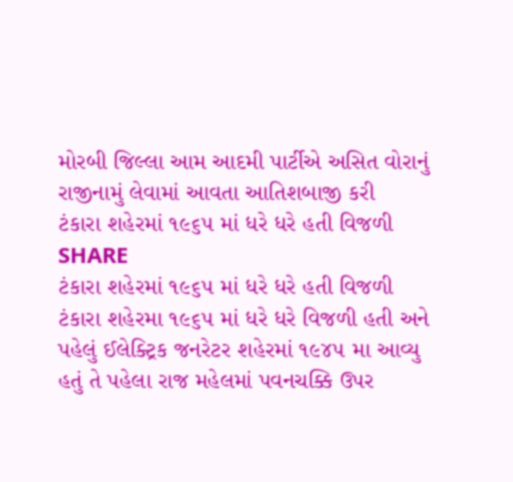મોરબી જિલ્લા આમ આદમી પાર્ટીએ અસિત વોરાનું રાજીનામું લેવામાં આવતા આતિશબાજી કરી
ટંકારા શહેરમાં ૧૯૬૫ માં ધરે ધરે હતી વિજળી
SHARE
ટંકારા શહેરમાં ૧૯૬૫ માં ધરે ધરે હતી વિજળી
ટંકારા શહેરમા ૧૯૬૫ માં ધરે ધરે વિજળી હતી અને પહેલું ઈલેક્ટ્રિક જનરેટર શહેરમાં ૧૯૪૫ મા આવ્યુ હતું તે પહેલા રાજ મહેલમાં પવનચક્કિ ઉપર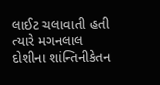લાઈટ ચલાવાતી હતી ત્યારે મગનલાલ દોશીના શાંન્તિનીકેતન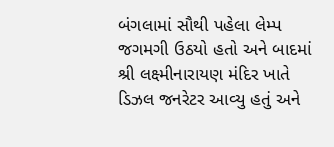બંગલામાં સૌથી પહેલા લેમ્પ જગમગી ઉઠયો હતો અને બાદમાં શ્રી લક્ષ્મીનારાયણ મંદિર ખાતે ડિઝલ જનરેટર આવ્યુ હતું અને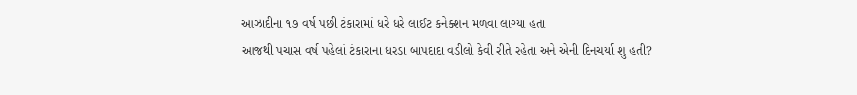આઝાદીના ૧૭ વર્ષ પછી ટંકારામાં ધરે ધરે લાઈટ કનેક્શન મળવા લાગ્યા હતા
આજથી પચાસ વર્ષ પહેલાં ટંકારાના ધરડા બાપદાદા વડીલો કેવી રીતે રહેતા અને એની દિનચર્યા શુ હતી?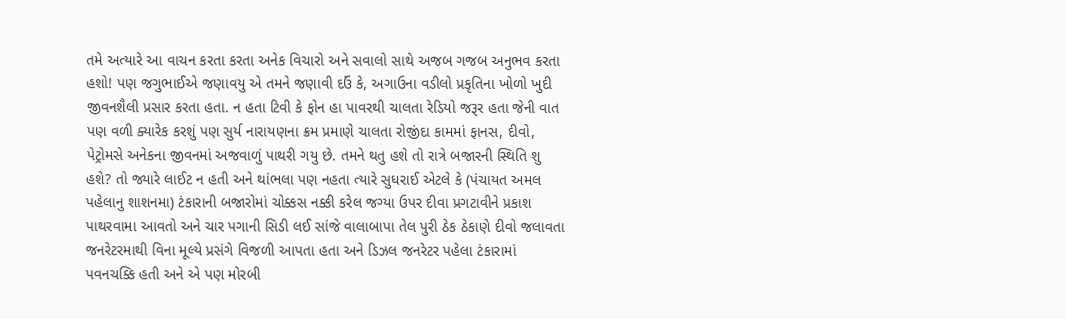તમે અત્યારે આ વાચન કરતા કરતા અનેક વિચારો અને સવાલો સાથે અજબ ગજબ અનુભવ કરતા હશો! પણ જગુભાઈએ જણાવયુ એ તમને જણાવી દઉં કે, અગાઉના વડીલો પ્રકૃતિના ખોળો ખુદી જીવનશૈલી પ્રસાર કરતા હતા. ન હતા ટિવી કે ફોન હા પાવરથી ચાલતા રેડિયો જરૂર હતા જેની વાત પણ વળી ક્યારેક કરશું પણ સુર્ય નારાયણના ક્રમ પ્રમાણે ચાલતા રોજીંદા કામમાં ફાનસ, દીવો, પેટ્રોમસે અનેકના જીવનમાં અજવાળું પાથરી ગયુ છે. તમને થતુ હશે તો રાત્રે બજારની સ્થિતિ શુ હશે? તો જ્યારે લાઈટ ન હતી અને થાંભલા પણ નહતા ત્યારે સુધરાઈ એટલે કે (પંચાયત અમલ પહેલાનુ શાશનમા) ટંકારાની બજારોમાં ચોક્કસ નક્કી કરેલ જગ્યા ઉપર દીવા પ્રગટાવીને પ્રકાશ પાથરવામા આવતો અને ચાર પગાની સિડી લઈ સાંજે વાલાબાપા તેલ પુરી ઠેક ઠેકાણે દીવો જલાવતા જનરેટરમાથી વિના મૂલ્યે પ્રસંગે વિજળી આપતા હતા અને ડિઝલ જનરેટર પહેલા ટંકારામાં પવનચક્કિ હતી અને એ પણ મોરબી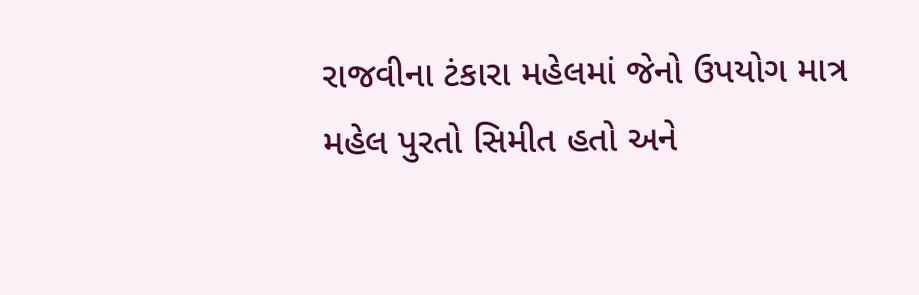રાજવીના ટંકારા મહેલમાં જેનો ઉપયોગ માત્ર મહેલ પુરતો સિમીત હતો અને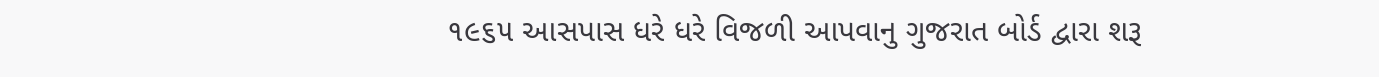૧૯૬૫ આસપાસ ધરે ધરે વિજળી આપવાનુ ગુજરાત બોર્ડ દ્વારા શરૂ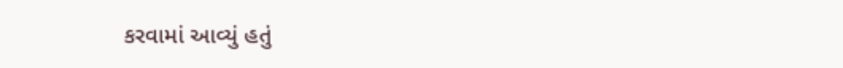કરવામાં આવ્યું હતું